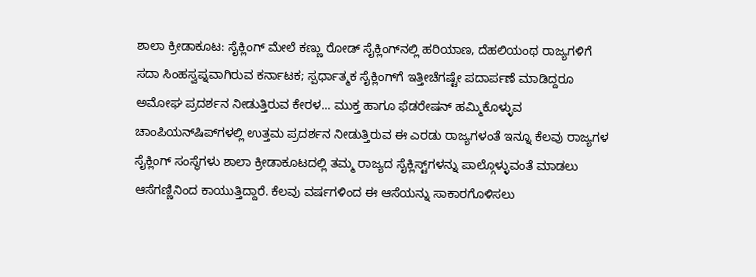ಶಾಲಾ ಕ್ರೀಡಾಕೂಟ: ಸೈಕ್ಲಿಂಗ್ ಮೇಲೆ ಕಣ್ಣು ರೋಡ್‌ ಸೈಕ್ಲಿಂಗ್‌ನಲ್ಲಿ ಹರಿಯಾಣ, ದೆಹಲಿಯಂಥ ರಾಜ್ಯಗಳಿಗೆ ಸದಾ ಸಿಂಹಸ್ವಪ್ನವಾಗಿರುವ ಕರ್ನಾಟಕ; ಸ್ಪರ್ಧಾತ್ಮಕ ಸೈಕ್ಲಿಂಗ್‌ಗೆ ಇತ್ತೀಚೆಗಷ್ಟೇ ಪದಾರ್ಪಣೆ ಮಾಡಿದ್ದರೂ ಅಮೋಘ ಪ್ರದರ್ಶನ ನೀಡುತ್ತಿರುವ ಕೇರಳ... ಮುಕ್ತ ಹಾಗೂ ಫೆಡರೇಷನ್ ಹಮ್ಮಿಕೊಳ್ಳುವ ಚಾಂಪಿಯನ್‌ಷಿಪ್‌ಗಳಲ್ಲಿ ಉತ್ತಮ ಪ್ರದರ್ಶನ ನೀಡುತ್ತಿರುವ ಈ ಎರಡು ರಾಜ್ಯಗಳಂತೆ ಇನ್ನೂ ಕೆಲವು ರಾಜ್ಯಗಳ ಸೈಕ್ಲಿಂಗ್ ಸಂಸ್ಥೆಗಳು ಶಾಲಾ ಕ್ರೀಡಾಕೂಟದಲ್ಲಿ ತಮ್ಮ ರಾಜ್ಯದ ಸೈಕ್ಲಿಸ್ಟ್‌ಗಳನ್ನು ಪಾಲ್ಗೊಳ್ಳುವಂತೆ ಮಾಡಲು ಆಸೆಗಣ್ಣಿನಿಂದ ಕಾಯುತ್ತಿದ್ದಾರೆ. ಕೆಲವು ವರ್ಷಗಳಿಂದ ಈ ಆಸೆಯನ್ನು ಸಾಕಾರಗೊಳಿಸಲು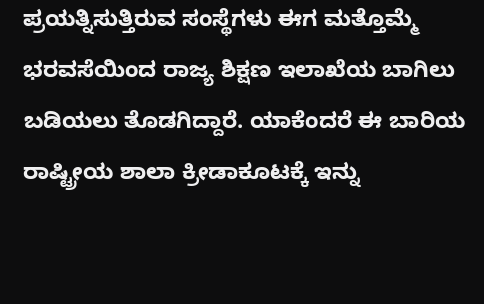ಪ್ರಯತ್ನಿಸುತ್ತಿರುವ ಸಂಸ್ಥೆಗಳು ಈಗ ಮತ್ತೊಮ್ಮೆ ಭರವಸೆಯಿಂದ ರಾಜ್ಯ ಶಿಕ್ಷಣ ಇಲಾಖೆಯ ಬಾಗಿಲು ಬಡಿಯಲು ತೊಡಗಿದ್ದಾರೆ. ಯಾಕೆಂದರೆ ಈ ಬಾರಿಯ ರಾಷ್ಟ್ರೀಯ ಶಾಲಾ ಕ್ರೀಡಾಕೂಟಕ್ಕೆ ಇನ್ನು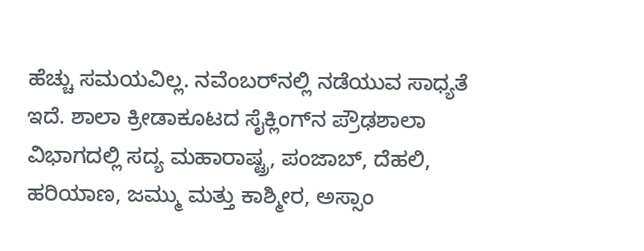ಹೆಚ್ಚು ಸಮಯವಿಲ್ಲ. ನವೆಂಬರ್‌ನಲ್ಲಿ ನಡೆಯುವ ಸಾಧ್ಯತೆ ಇದೆ. ಶಾಲಾ ಕ್ರೀಡಾಕೂಟದ ಸೈಕ್ಲಿಂಗ್‌ನ ಪ್ರೌಢಶಾಲಾ ವಿಭಾಗದಲ್ಲಿ ಸದ್ಯ ಮಹಾರಾಷ್ಟ್ರ, ಪಂಜಾಬ್‌, ದೆಹಲಿ, ಹರಿಯಾಣ, ಜಮ್ಮು ಮತ್ತು ಕಾಶ್ಮೀರ, ಅಸ್ಸಾಂ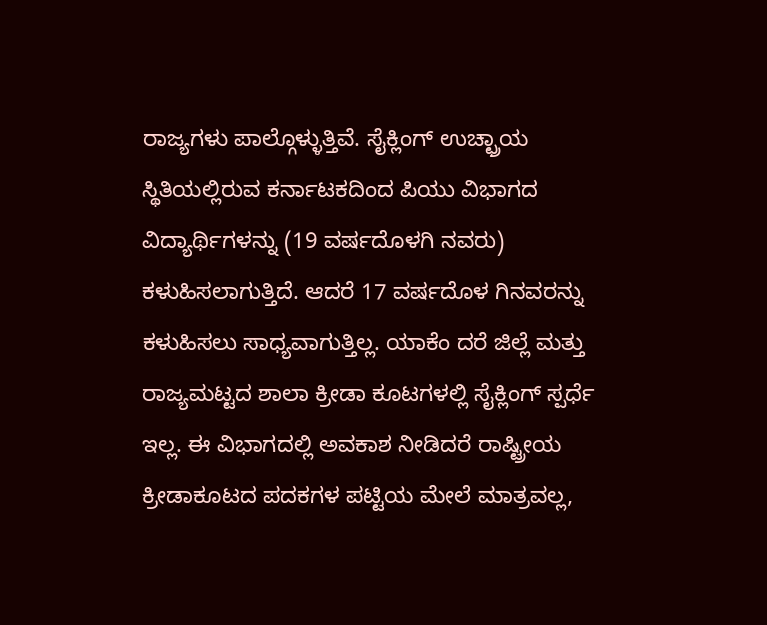ರಾಜ್ಯಗಳು ಪಾಲ್ಗೊಳ್ಳುತ್ತಿವೆ. ಸೈಕ್ಲಿಂಗ್‌ ಉಚ್ಛ್ರಾಯ ಸ್ಥಿತಿಯಲ್ಲಿರುವ ಕರ್ನಾಟಕದಿಂದ ಪಿಯು ವಿಭಾಗದ ವಿದ್ಯಾರ್ಥಿಗಳನ್ನು (19 ವರ್ಷದೊಳಗಿ ನವರು) ಕಳುಹಿಸಲಾಗುತ್ತಿದೆ. ಆದರೆ 17 ವರ್ಷದೊಳ ಗಿನವರನ್ನು ಕಳುಹಿಸಲು ಸಾಧ್ಯವಾಗುತ್ತಿಲ್ಲ. ಯಾಕೆಂ ದರೆ ಜಿಲ್ಲೆ ಮತ್ತು ರಾಜ್ಯಮಟ್ಟದ ಶಾಲಾ ಕ್ರೀಡಾ ಕೂಟಗಳಲ್ಲಿ ಸೈಕ್ಲಿಂಗ್ ಸ್ಪರ್ಧೆ ಇಲ್ಲ. ಈ ವಿಭಾಗದಲ್ಲಿ ಅವಕಾಶ ನೀಡಿದರೆ ರಾಷ್ಟ್ರೀಯ ಕ್ರೀಡಾಕೂಟದ ಪದಕಗಳ ಪಟ್ಟಿಯ ಮೇಲೆ ಮಾತ್ರವಲ್ಲ,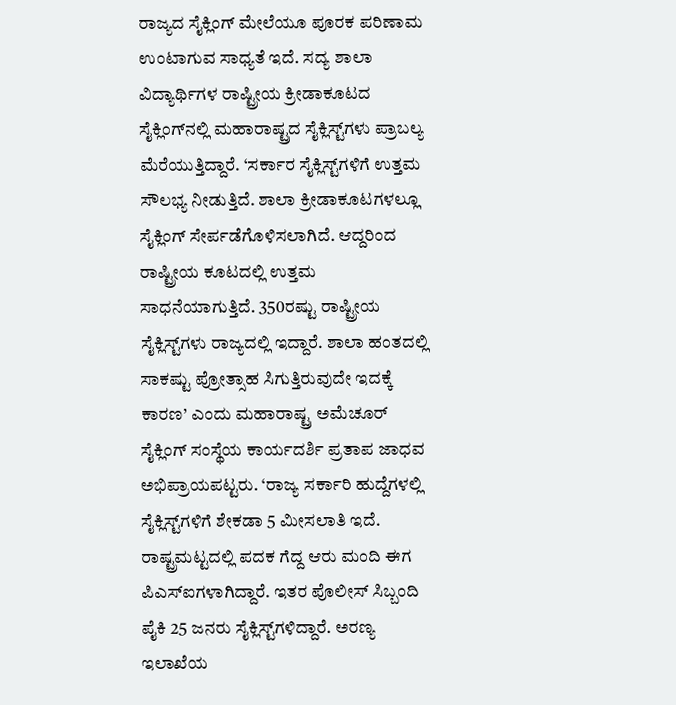ರಾಜ್ಯದ ಸೈಕ್ಲಿಂಗ್ ಮೇಲೆಯೂ ಪೂರಕ ಪರಿಣಾಮ ಉಂಟಾಗುವ ಸಾಧ್ಯತೆ ಇದೆ. ಸದ್ಯ ಶಾಲಾ ವಿದ್ಯಾರ್ಥಿಗಳ ರಾಷ್ಟ್ರೀಯ ಕ್ರೀಡಾಕೂಟದ ಸೈಕ್ಲಿಂಗ್‌ನಲ್ಲಿ ಮಹಾರಾಷ್ಟ್ರದ ಸೈಕ್ಲಿಸ್ಟ್‌ಗಳು ಪ್ರಾಬಲ್ಯ ಮೆರೆಯುತ್ತಿದ್ದಾರೆ. ‘ಸರ್ಕಾರ ಸೈಕ್ಲಿಸ್ಟ್‌ಗಳಿಗೆ ಉತ್ತಮ ಸೌಲಭ್ಯ ನೀಡುತ್ತಿದೆ. ಶಾಲಾ ಕ್ರೀಡಾಕೂಟಗಳಲ್ಲೂ ಸೈಕ್ಲಿಂಗ್ ಸೇರ್ಪಡೆಗೊಳಿಸಲಾಗಿದೆ. ಆದ್ದರಿಂದ ರಾಷ್ಟ್ರೀಯ ಕೂಟದಲ್ಲಿ ಉತ್ತಮ ಸಾಧನೆಯಾಗುತ್ತಿದೆ. 350ರಷ್ಟು ರಾಷ್ಟ್ರೀಯ ಸೈಕ್ಲಿಸ್ಟ್‌ಗಳು ರಾಜ್ಯದಲ್ಲಿ ಇದ್ದಾರೆ. ಶಾಲಾ ಹಂತದಲ್ಲಿ ಸಾಕಷ್ಟು ಪ್ರೋತ್ಸಾಹ ಸಿಗುತ್ತಿರುವುದೇ ಇದಕ್ಕೆ ಕಾರಣ’ ಎಂದು ಮಹಾರಾಷ್ಟ್ರ ಅಮೆಚೂರ್ ಸೈಕ್ಲಿಂಗ್ ಸಂಸ್ಥೆಯ ಕಾರ್ಯದರ್ಶಿ ಪ್ರತಾಪ ಜಾಧವ ಅಭಿಪ್ರಾಯಪಟ್ಟರು. ‘ರಾಜ್ಯ ಸರ್ಕಾರಿ ಹುದ್ದೆಗಳಲ್ಲಿ ಸೈಕ್ಲಿಸ್ಟ್‌ಗಳಿಗೆ ಶೇಕಡಾ 5 ಮೀಸಲಾತಿ ಇದೆ. ರಾಷ್ಟ್ರಮಟ್ಟದಲ್ಲಿ ಪದಕ ಗೆದ್ದ ಆರು ಮಂದಿ ಈಗ ಪಿಎಸ್‌ಐಗಳಾಗಿದ್ದಾರೆ. ಇತರ ಪೊಲೀಸ್‌ ಸಿಬ್ಬಂದಿ ಪೈಕಿ 25 ಜನರು ಸೈಕ್ಲಿಸ್ಟ್‌ಗಳಿದ್ದಾರೆ. ಅರಣ್ಯ ಇಲಾಖೆಯ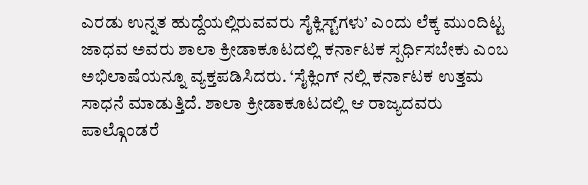ಎರಡು ಉನ್ನತ ಹುದ್ದೆಯಲ್ಲಿರುವವರು ಸೈಕ್ಲಿಸ್ಟ್‌ಗಳು’ ಎಂದು ಲೆಕ್ಕ ಮುಂದಿಟ್ಟ ಜಾಧವ ಅವರು ಶಾಲಾ ಕ್ರೀಡಾಕೂಟದಲ್ಲಿ ಕರ್ನಾಟಕ ಸ್ಪರ್ಧಿಸಬೇಕು ಎಂಬ ಅಭಿಲಾಷೆಯನ್ನೂ ವ್ಯಕ್ತಪಡಿಸಿದರು. ‘ಸೈಕ್ಲಿಂಗ್‌ ನಲ್ಲಿ ಕರ್ನಾಟಕ ಉತ್ತಮ ಸಾಧನೆ ಮಾಡುತ್ತಿದೆ. ಶಾಲಾ ಕ್ರೀಡಾಕೂಟದಲ್ಲಿ ಆ ರಾಜ್ಯದವರು ಪಾಲ್ಗೊಂಡರೆ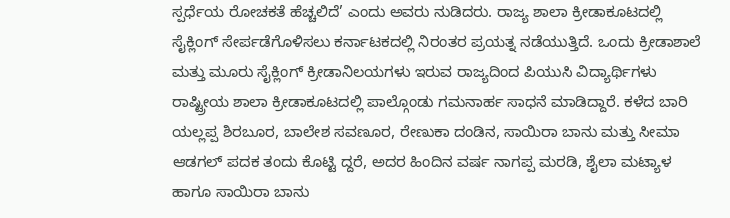ಸ್ಪರ್ಧೆಯ ರೋಚಕತೆ ಹೆಚ್ಚಲಿದೆ’ ಎಂದು ಅವರು ನುಡಿದರು. ರಾಜ್ಯ ಶಾಲಾ ಕ್ರೀಡಾಕೂಟದಲ್ಲಿ ಸೈಕ್ಲಿಂಗ್ ಸೇರ್ಪಡೆಗೊಳಿಸಲು ಕರ್ನಾಟಕದಲ್ಲಿ ನಿರಂತರ ಪ್ರಯತ್ನ ನಡೆಯುತ್ತಿದೆ. ಒಂದು ಕ್ರೀಡಾಶಾಲೆ ಮತ್ತು ಮೂರು ಸೈಕ್ಲಿಂಗ್ ಕ್ರೀಡಾನಿಲಯಗಳು ಇರುವ ರಾಜ್ಯದಿಂದ ಪಿಯುಸಿ ವಿದ್ಯಾರ್ಥಿಗಳು ರಾಷ್ಟ್ರೀಯ ಶಾಲಾ ಕ್ರೀಡಾಕೂಟದಲ್ಲಿ ಪಾಲ್ಗೊಂಡು ಗಮನಾರ್ಹ ಸಾಧನೆ ಮಾಡಿದ್ದಾರೆ. ಕಳೆದ ಬಾರಿ ಯಲ್ಲಪ್ಪ ಶಿರಬೂರ, ಬಾಲೇಶ ಸವಣೂರ, ರೇಣುಕಾ ದಂಡಿನ, ಸಾಯಿರಾ ಬಾನು ಮತ್ತು ಸೀಮಾ ಆಡಗಲ್‌ ಪದಕ ತಂದು ಕೊಟ್ಟಿ ದ್ದರೆ, ಅದರ ಹಿಂದಿನ ವರ್ಷ ನಾಗಪ್ಪ ಮರಡಿ, ಶೈಲಾ ಮಟ್ಯಾಳ ಹಾಗೂ ಸಾಯಿರಾ ಬಾನು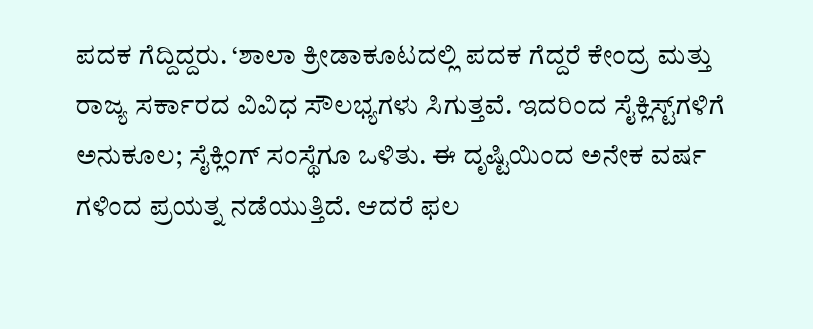ಪದಕ ಗೆದ್ದಿದ್ದರು. ‘ಶಾಲಾ ಕ್ರೀಡಾಕೂಟದಲ್ಲಿ ಪದಕ ಗೆದ್ದರೆ ಕೇಂದ್ರ ಮತ್ತು ರಾಜ್ಯ ಸರ್ಕಾರದ ವಿವಿಧ ಸೌಲಭ್ಯಗಳು ಸಿಗುತ್ತವೆ. ಇದರಿಂದ ಸೈಕ್ಲಿಸ್ಟ್‌ಗಳಿಗೆ ಅನುಕೂಲ; ಸೈಕ್ಲಿಂಗ್ ಸಂಸ್ಥೆಗೂ ಒಳಿತು. ಈ ದೃಷ್ಟಿಯಿಂದ ಅನೇಕ ವರ್ಷ ಗಳಿಂದ ಪ್ರಯತ್ನ ನಡೆಯುತ್ತಿದೆ. ಆದರೆ ಫಲ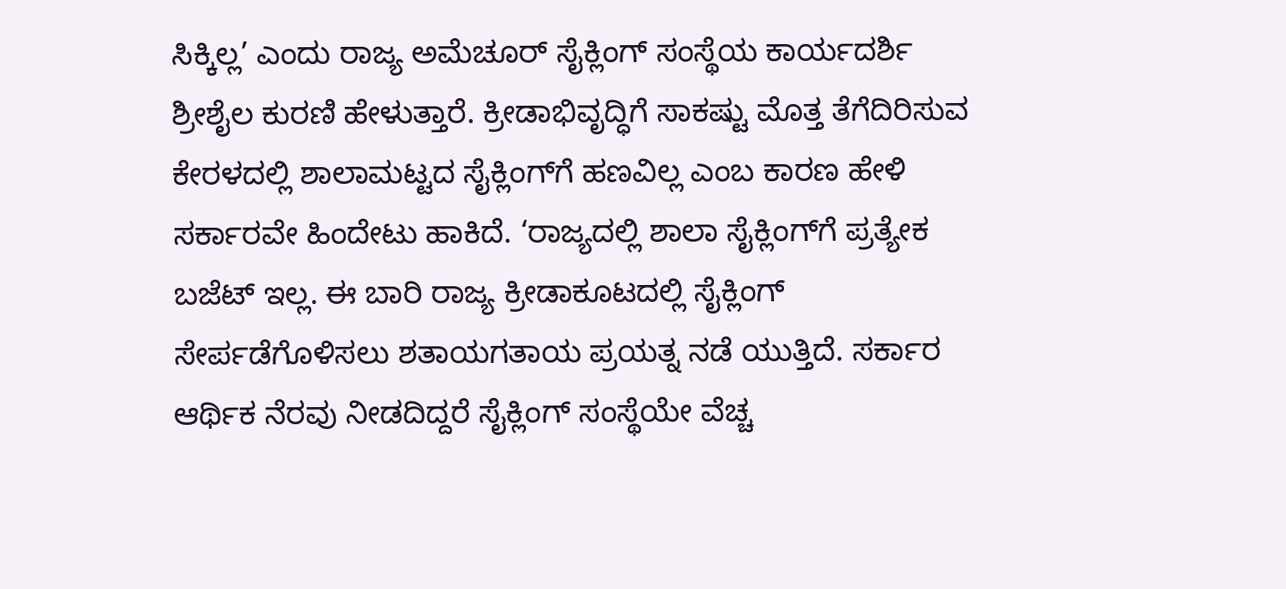ಸಿಕ್ಕಿಲ್ಲ’ ಎಂದು ರಾಜ್ಯ ಅಮೆಚೂರ್‌ ಸೈಕ್ಲಿಂಗ್ ಸಂಸ್ಥೆಯ ಕಾರ್ಯದರ್ಶಿ ಶ್ರೀಶೈಲ ಕುರಣಿ ಹೇಳುತ್ತಾರೆ. ಕ್ರೀಡಾಭಿವೃದ್ಧಿಗೆ ಸಾಕಷ್ಟು ಮೊತ್ತ ತೆಗೆದಿರಿಸುವ ಕೇರಳದಲ್ಲಿ ಶಾಲಾಮಟ್ಟದ ಸೈಕ್ಲಿಂಗ್‌ಗೆ ಹಣವಿಲ್ಲ ಎಂಬ ಕಾರಣ ಹೇಳಿ ಸರ್ಕಾರವೇ ಹಿಂದೇಟು ಹಾಕಿದೆ. ‘ರಾಜ್ಯದಲ್ಲಿ ಶಾಲಾ ಸೈಕ್ಲಿಂಗ್‌ಗೆ ಪ್ರತ್ಯೇಕ ಬಜೆಟ್ ಇಲ್ಲ. ಈ ಬಾರಿ ರಾಜ್ಯ ಕ್ರೀಡಾಕೂಟದಲ್ಲಿ ಸೈಕ್ಲಿಂಗ್‌ ಸೇರ್ಪಡೆಗೊಳಿಸಲು ಶತಾಯಗತಾಯ ಪ್ರಯತ್ನ ನಡೆ ಯುತ್ತಿದೆ. ಸರ್ಕಾರ ಆರ್ಥಿಕ ನೆರವು ನೀಡದಿದ್ದರೆ ಸೈಕ್ಲಿಂಗ್ ಸಂಸ್ಥೆಯೇ ವೆಚ್ಚ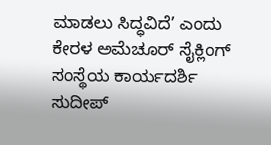ಮಾಡಲು ಸಿದ್ಧವಿದೆ’ ಎಂದು ಕೇರಳ ಅಮೆಚೂರ್ ಸೈಕ್ಲಿಂಗ್‌ ಸಂಸ್ಥೆಯ ಕಾರ್ಯದರ್ಶಿ ಸುದೀಪ್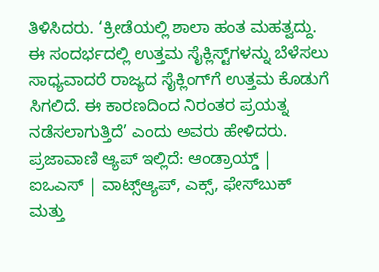ತಿಳಿಸಿದರು. ‘ಕ್ರೀಡೆಯಲ್ಲಿ ಶಾಲಾ ಹಂತ ಮಹತ್ವದ್ದು. ಈ ಸಂದರ್ಭದಲ್ಲಿ ಉತ್ತಮ ಸೈಕ್ಲಿಸ್ಟ್‌ಗಳನ್ನು ಬೆಳೆಸಲು ಸಾಧ್ಯವಾದರೆ ರಾಜ್ಯದ ಸೈಕ್ಲಿಂಗ್‌ಗೆ ಉತ್ತಮ ಕೊಡುಗೆ ಸಿಗಲಿದೆ. ಈ ಕಾರಣದಿಂದ ನಿರಂತರ ಪ್ರಯತ್ನ ನಡೆಸಲಾಗುತ್ತಿದೆ’ ಎಂದು ಅವರು ಹೇಳಿದರು. ಪ್ರಜಾವಾಣಿ ಆ್ಯಪ್ ಇಲ್ಲಿದೆ: ಆಂಡ್ರಾಯ್ಡ್ | ಐಒಎಸ್ | ವಾಟ್ಸ್ಆ್ಯಪ್, ಎಕ್ಸ್, ಫೇಸ್‌ಬುಕ್ ಮತ್ತು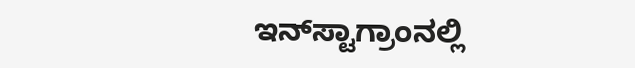ಇನ್‌ಸ್ಟಾಗ್ರಾಂನಲ್ಲಿ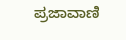ಪ್ರಜಾವಾಣಿ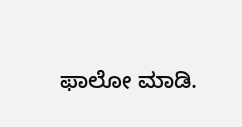ಫಾಲೋ ಮಾಡಿ.